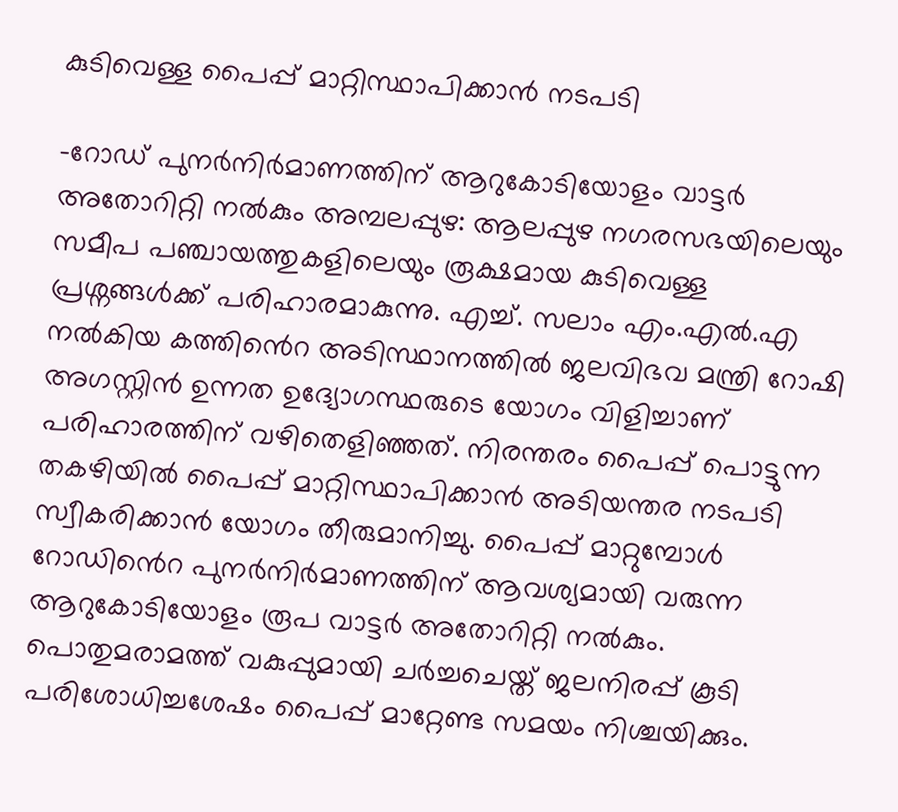കുടിവെള്ള പൈപ്പ് മാറ്റിസ്ഥാപിക്കാൻ നടപടി

-റോഡ് പുനർനിർമാണത്തിന് ആറുകോടിയോളം വാട്ടർ അതോറിറ്റി നൽകും അമ്പലപ്പുഴ: ആലപ്പുഴ നഗരസഭയിലെയും സമീപ പഞ്ചായത്തുകളിലെയും രൂക്ഷമായ കുടിവെള്ള പ്രശ്നങ്ങള്‍ക്ക് പരിഹാരമാകുന്നു. എച്ച്. സലാം എം.എൽ.എ നൽകിയ കത്തിൻെറ അടിസ്ഥാനത്തില്‍ ജലവിഭവ മന്ത്രി റോഷി അഗസ്റ്റിൻ ഉന്നത ഉദ്യോഗസ്ഥരുടെ യോഗം വിളിച്ചാണ് പരിഹാരത്തിന് വഴിതെളിഞ്ഞത്. നിരന്തരം പൈപ്പ് പൊട്ടുന്ന തകഴിയിൽ പൈപ്പ് മാറ്റിസ്ഥാപിക്കാൻ അടിയന്തര നടപടി സ്വീകരിക്കാൻ യോഗം തീരുമാനിച്ചു. പൈപ്പ് മാറ്റുമ്പോൾ റോഡിൻെറ പുനർനിർമാണത്തിന് ആവശ്യമായി വരുന്ന ആറുകോടിയോളം രൂപ വാട്ടർ അതോറിറ്റി നൽകും. പൊതുമരാമത്ത് വകുപ്പുമായി ചർച്ചചെയ്ത് ജലനിരപ്പ് കൂടി പരിശോധിച്ചശേഷം പൈപ്പ് മാറ്റേണ്ട സമയം നിശ്ചയിക്കും.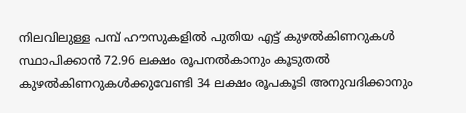നിലവിലുള്ള പമ്പ് ഹൗസുകളിൽ പുതിയ എട്ട് കുഴൽകിണറുകൾ സ്ഥാപിക്കാൻ 72.96 ലക്ഷം രൂപനൽകാനും കൂടുതൽ കുഴൽകിണറുകൾക്കുവേണ്ടി 34 ലക്ഷം രൂപകൂടി അനുവദിക്കാനും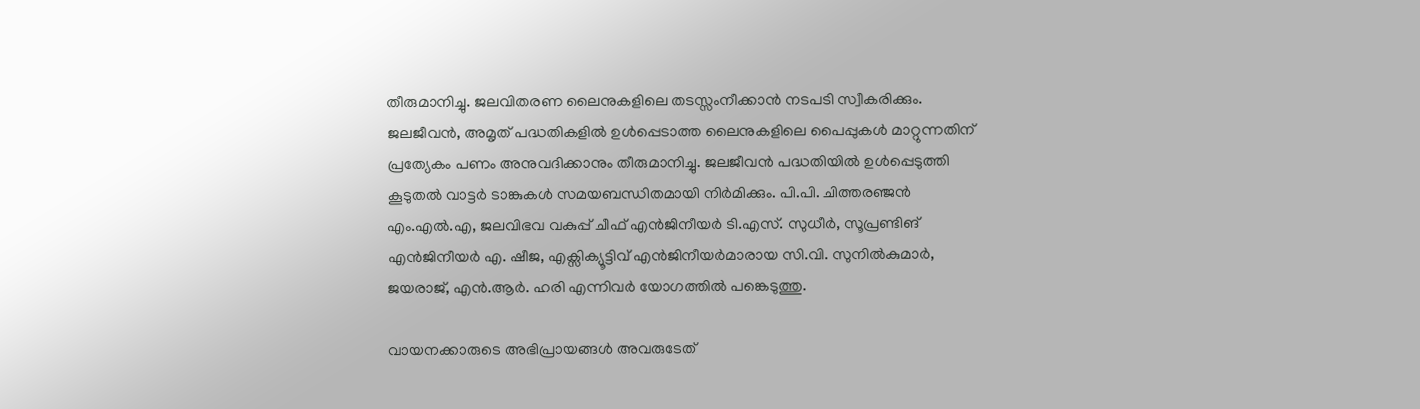തീരുമാനിച്ചു. ജലവിതരണ ലൈനുകളിലെ തടസ്സംനീക്കാൻ നടപടി സ്വീകരിക്കും. ജലജീവൻ, അമൃത് പദ്ധതികളിൽ ഉൾപ്പെടാത്ത ലൈനുകളിലെ പൈപ്പുകൾ മാറ്റുന്നതിന് പ്രത്യേകം പണം അനുവദിക്കാനും തീരുമാനിച്ചു. ജലജീവൻ പദ്ധതിയിൽ ഉൾപ്പെടുത്തി കൂടുതൽ വാട്ടർ ടാങ്കുകൾ സമയബന്ധിതമായി നിർമിക്കും. പി.പി. ചിത്തരഞ്ജൻ എം.എൽ.എ, ജലവിഭവ വകുപ്പ് ചീഫ് എൻജിനീയർ ടി.എസ്. സുധീർ, സൂപ്രണ്ടിങ് എൻജിനീയർ എ. ഷീജ, എക്സിക്യൂട്ടിവ് എൻജിനീയർമാരായ സി.വി. സുനിൽകുമാർ, ജയരാജ്, എൻ.ആർ. ഹരി എന്നിവർ യോഗത്തിൽ പങ്കെടുത്തു.

വായനക്കാരുടെ അഭിപ്രായങ്ങള്‍ അവരുടേത്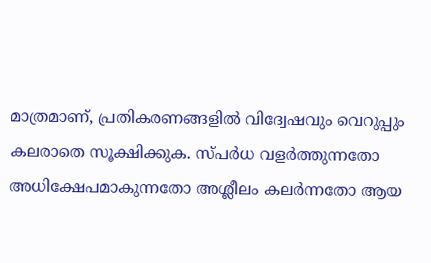മാത്രമാണ്, പ്രതികരണങ്ങളിൽ വിദ്വേഷവും വെറുപ്പും കലരാതെ സൂക്ഷിക്കുക. സ്പർധ വളർത്തുന്നതോ അധിക്ഷേപമാകുന്നതോ അശ്ലീലം കലർന്നതോ ആയ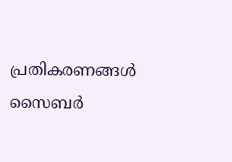പ്രതികരണങ്ങൾ സൈബർ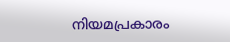നിയമപ്രകാരം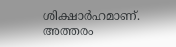ശിക്ഷാർഹമാണ്. അത്തരം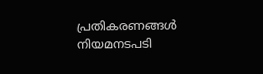പ്രതികരണങ്ങൾ നിയമനടപടി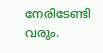നേരിടേണ്ടി വരും.